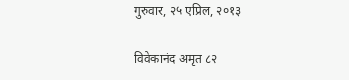गुरुवार, २५ एप्रिल, २०१३

विवेकानंद अमृत ८२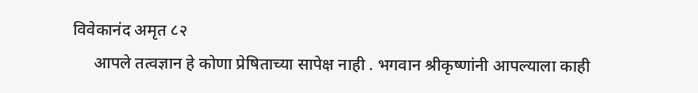विवेकानंद अमृत ८२
     आपले तत्वज्ञान हे कोणा प्रेषिताच्या सापेक्ष नाही . भगवान श्रीकृष्णांनी आपल्याला काही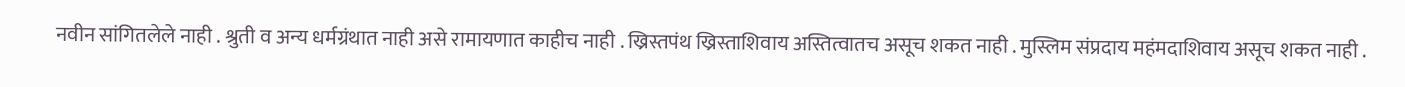नवीन सांगितलेले नाही . श्रुती व अन्य धर्मग्रंथात नाही असे रामायणात काहीच नाही . ख्रिस्तपंथ ख्रिस्ताशिवाय अस्तित्वातच असूच शकत नाही . मुस्लिम संप्रदाय महंमदाशिवाय असूच शकत नाही .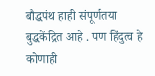बौद्धपंथ हाही संपूर्णतया बुद्धकेंद्रित आहे . पण हिंदुत्व हे कोणाही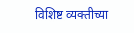विशिष्ट व्यक्तीच्या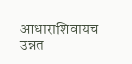आधाराशिवायच उन्नत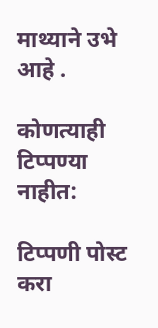माथ्याने उभे आहे .

कोणत्याही टिप्पण्‍या नाहीत:

टिप्पणी पोस्ट करा